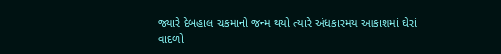જ્યારે દેબહાલ ચકમાનો જન્મ થયો ત્યારે અંધકારમય આકાશમાં ઘેરાં વાદળો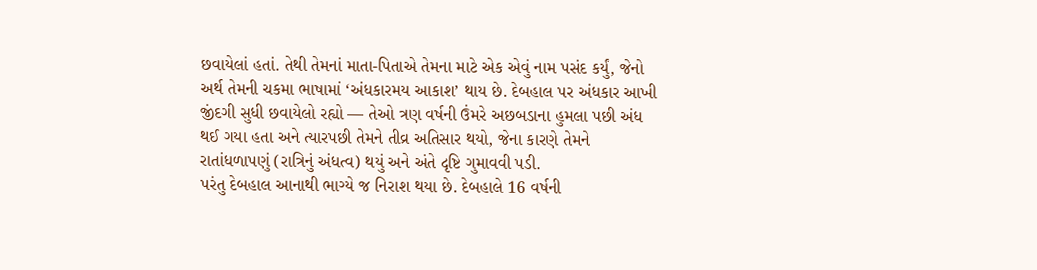છવાયેલાં હતાં. તેથી તેમનાં માતા-પિતાએ તેમના માટે એક એવું નામ પસંદ કર્યું, જેનો અર્થ તેમની ચકમા ભાષામાં ‘અંધકારમય આકાશ’ થાય છે. દેબહાલ પર અંધકાર આખી જીંદગી સુધી છવાયેલો રહ્યો — તેઓ ત્રણ વર્ષની ઉંમરે અછબડાના હુમલા પછી અંધ થઈ ગયા હતા અને ત્યારપછી તેમને તીવ્ર અતિસાર થયો, જેના કારણે તેમને રાતાંધળાપણું (રાત્રિનું અંધત્વ) થયું અને અંતે દૃષ્ટિ ગુમાવવી પડી.
પરંતુ દેબહાલ આનાથી ભાગ્યે જ નિરાશ થયા છે. દેબહાલે 16 વર્ષની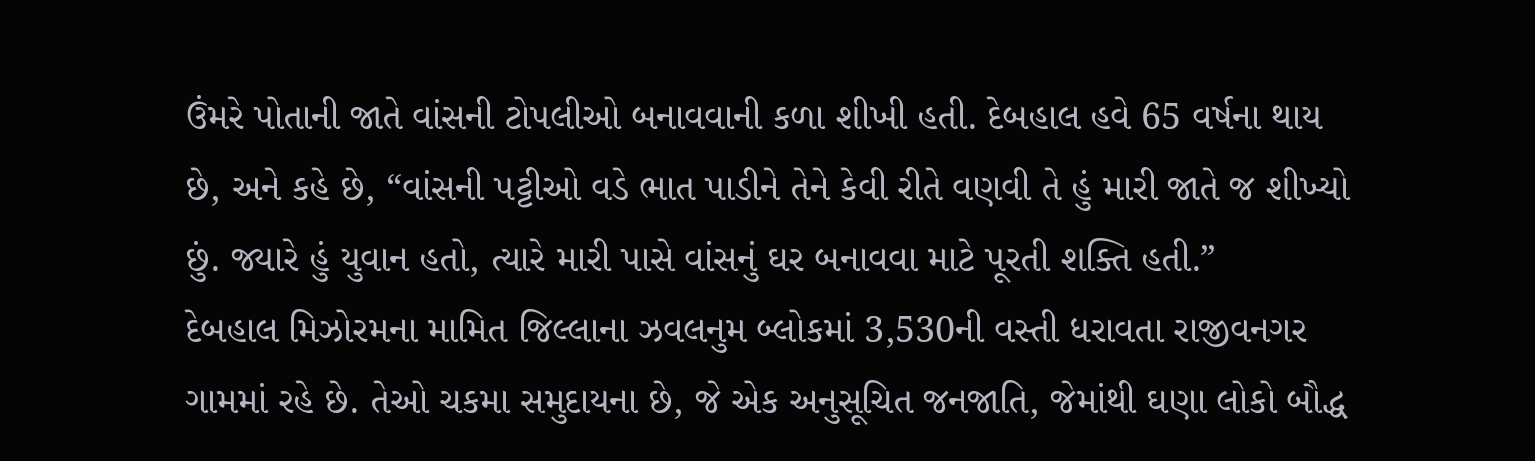ઉંમરે પોતાની જાતે વાંસની ટોપલીઓ બનાવવાની કળા શીખી હતી. દેબહાલ હવે 65 વર્ષના થાય છે, અને કહે છે, “વાંસની પટ્ટીઓ વડે ભાત પાડીને તેને કેવી રીતે વણવી તે હું મારી જાતે જ શીખ્યો છું. જ્યારે હું યુવાન હતો, ત્યારે મારી પાસે વાંસનું ઘર બનાવવા માટે પૂરતી શક્તિ હતી.”
દેબહાલ મિઝોરમના મામિત જિલ્લાના ઝવલનુમ બ્લોકમાં 3,530ની વસ્તી ધરાવતા રાજીવનગર ગામમાં રહે છે. તેઓ ચકમા સમુદાયના છે, જે એક અનુસૂચિત જનજાતિ, જેમાંથી ઘણા લોકો બૌદ્ધ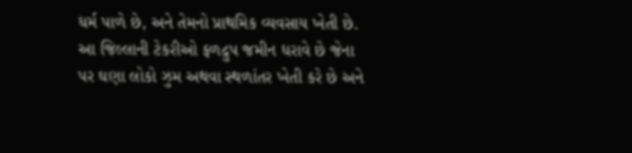ધર્મ પાળે છે, અને તેમનો પ્રાથમિક વ્યવસાય ખેતી છે. આ જિલ્લાની ટેકરીઓ ફળદ્રુપ જમીન ધરાવે છે જેના પર ઘણા લોકો ઝુમ અથવા સ્થળાંતર ખેતી કરે છે અને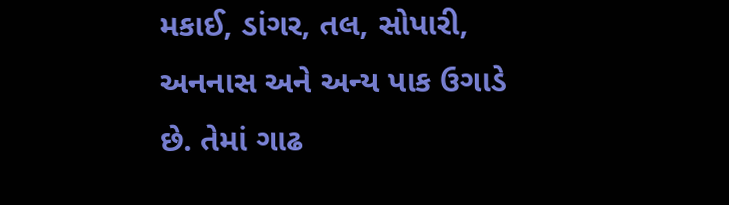મકાઈ, ડાંગર, તલ, સોપારી, અનનાસ અને અન્ય પાક ઉગાડે છે. તેમાં ગાઢ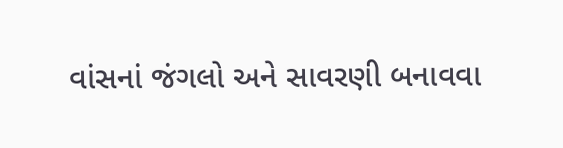વાંસનાં જંગલો અને સાવરણી બનાવવા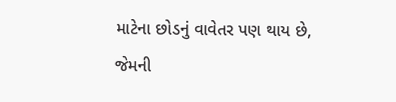માટેના છોડનું વાવેતર પણ થાય છે, જેમની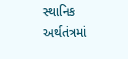સ્થાનિક અર્થતંત્રમાં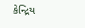કેન્દ્રિય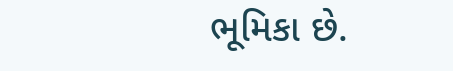ભૂમિકા છે.